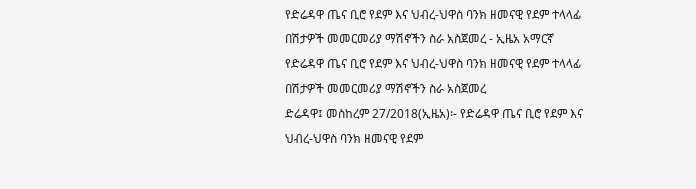የድሬዳዋ ጤና ቢሮ የደም እና ህብረ-ህዋስ ባንክ ዘመናዊ የደም ተላላፊ በሽታዎች መመርመሪያ ማሽኖችን ስራ አስጀመረ - ኢዜአ አማርኛ
የድሬዳዋ ጤና ቢሮ የደም እና ህብረ-ህዋስ ባንክ ዘመናዊ የደም ተላላፊ በሽታዎች መመርመሪያ ማሽኖችን ስራ አስጀመረ
ድሬዳዋ፤ መስከረም 27/2018(ኢዜአ)፡- የድሬዳዋ ጤና ቢሮ የደም እና ህብረ-ህዋስ ባንክ ዘመናዊ የደም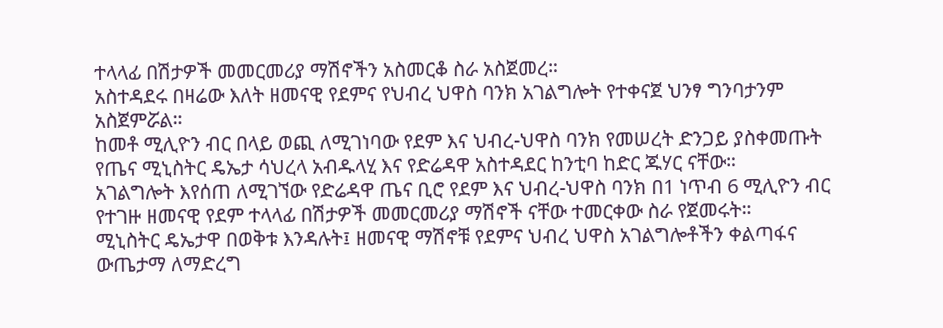ተላላፊ በሽታዎች መመርመሪያ ማሽኖችን አስመርቆ ስራ አስጀመረ።
አስተዳደሩ በዛሬው እለት ዘመናዊ የደምና የህብረ ህዋስ ባንክ አገልግሎት የተቀናጀ ህንፃ ግንባታንም አስጀምሯል።
ከመቶ ሚሊዮን ብር በላይ ወጪ ለሚገነባው የደም እና ህብረ-ህዋስ ባንክ የመሠረት ድንጋይ ያስቀመጡት የጤና ሚኒስትር ዴኤታ ሳህረላ አብዱላሂ እና የድሬዳዋ አስተዳደር ከንቲባ ከድር ጁሃር ናቸው።
አገልግሎት እየሰጠ ለሚገኘው የድሬዳዋ ጤና ቢሮ የደም እና ህብረ-ህዋስ ባንክ በ1 ነጥብ 6 ሚሊዮን ብር የተገዙ ዘመናዊ የደም ተላላፊ በሽታዎች መመርመሪያ ማሽኖች ናቸው ተመርቀው ስራ የጀመሩት።
ሚኒስትር ዴኤታዋ በወቅቱ እንዳሉት፤ ዘመናዊ ማሽኖቹ የደምና ህብረ ህዋስ አገልግሎቶችን ቀልጣፋና ውጤታማ ለማድረግ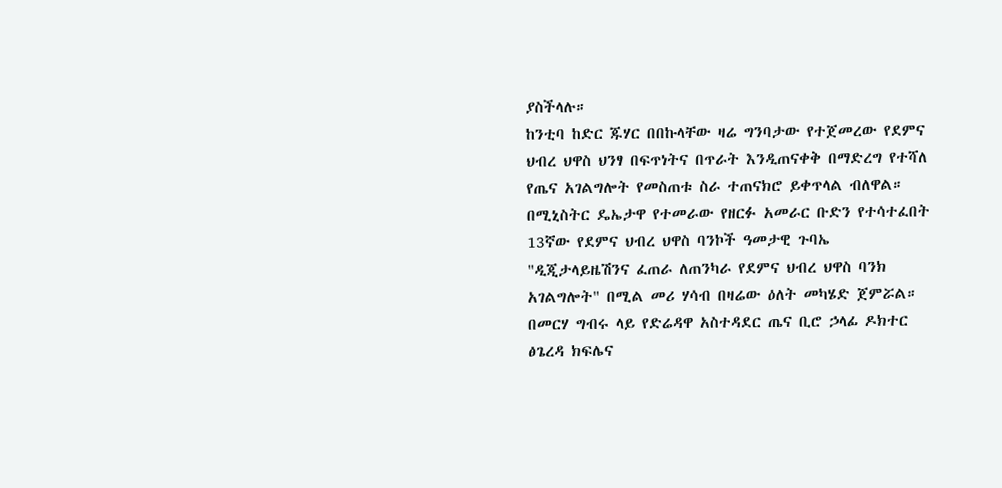ያስችላሉ።
ከንቲባ ከድር ጁሃር በበኩላቸው ዛሬ ግንባታው የተጀመረው የደምና ህብረ ህዋስ ህንፃ በፍጥነትና በጥራት እንዲጠናቀቅ በማድረግ የተሻለ የጤና አገልግሎት የመስጠቱ ስራ ተጠናክሮ ይቀጥላል ብለዋል።
በሚኒስትር ዴኤታዋ የተመራው የዘርፉ አመራር ቡድን የተሳተፈበት 13ኛው የደምና ህብረ ህዋስ ባንኮች ዓመታዊ ጉባኤ "ዲጂታላይዜሽንና ፈጠራ ለጠንካራ የደምና ህብረ ህዋስ ባንክ አገልግሎት" በሚል መሪ ሃሳብ በዛሬው ዕለት መካሄድ ጀምሯል።
በመርሃ ግብሩ ላይ የድሬዳዋ አስተዳደር ጤና ቢሮ ኃላፊ ዶክተር ፅጌረዳ ክፍሌና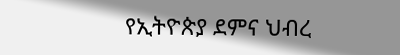የኢትዮጵያ ደምና ህብረ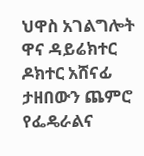ህዋስ አገልግሎት ዋና ዳይሬክተር ዶክተር አሸናፊ ታዘበውን ጨምሮ የፌዴራልና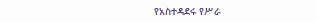የአስተዳደሩ የሥራ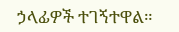ኃላፊዎች ተገኝተዋል።